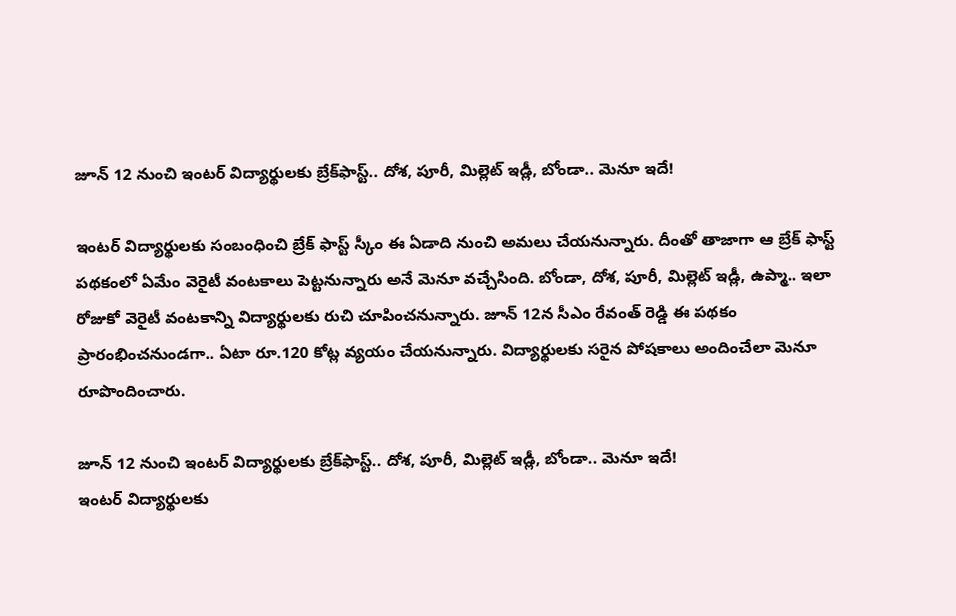జూన్ 12 నుంచి ఇంటర్ విద్యార్థులకు బ్రేక్‌ఫాస్ట్.. దోశ‌, పూరీ, మిల్లెట్ ఇడ్లీ, బోండా.. మెనూ ఇదే!

ఇంటర్ విద్యార్థులకు సంబంధించి బ్రేక్ ఫాస్ట్ స్కీం ఈ ఏడాది నుంచి అమలు చేయనున్నారు. దీంతో తాజాగా ఆ బ్రేక్ ఫాస్ట్ పథకంలో ఏమేం వెరైటీ వంటకాలు పెట్టనున్నారు అనే మెనూ వచ్చేసింది. బోండా, దోశ, పూరీ, మిల్లెట్ ఇడ్లీ, ఉప్మా.. ఇలా రోజుకో వెరైటీ వంటకాన్ని విద్యార్థులకు రుచి చూపించనున్నారు. జూన్ 12న సీఎం రేవంత్ రెడ్డి ఈ పథకం ప్రారంభించనుండగా.. ఏటా రూ.120 కోట్ల వ్యయం చేయనున్నారు. విద్యార్థులకు సరైన పోషకాలు అందించేలా మెనూ రూపొందించారు.

జూన్ 12 నుంచి ఇంటర్ విద్యార్థులకు బ్రేక్‌ఫాస్ట్.. దోశ‌, పూరీ, మిల్లెట్ ఇడ్లీ, బోండా.. మెనూ ఇదే!
ఇంటర్ విద్యార్థులకు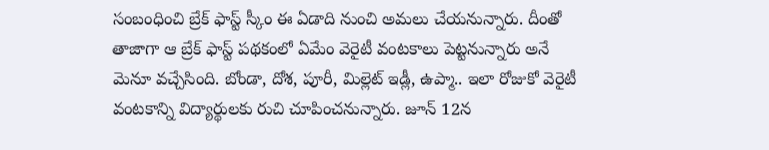సంబంధించి బ్రేక్ ఫాస్ట్ స్కీం ఈ ఏడాది నుంచి అమలు చేయనున్నారు. దీంతో తాజాగా ఆ బ్రేక్ ఫాస్ట్ పథకంలో ఏమేం వెరైటీ వంటకాలు పెట్టనున్నారు అనే మెనూ వచ్చేసింది. బోండా, దోశ, పూరీ, మిల్లెట్ ఇడ్లీ, ఉప్మా.. ఇలా రోజుకో వెరైటీ వంటకాన్ని విద్యార్థులకు రుచి చూపించనున్నారు. జూన్ 12న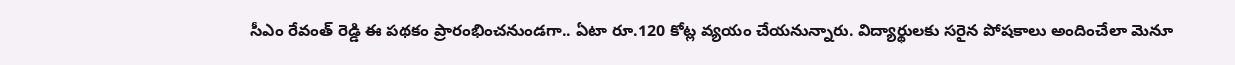సీఎం రేవంత్ రెడ్డి ఈ పథకం ప్రారంభించనుండగా.. ఏటా రూ.120 కోట్ల వ్యయం చేయనున్నారు. విద్యార్థులకు సరైన పోషకాలు అందించేలా మెనూ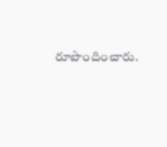రూపొందించారు.